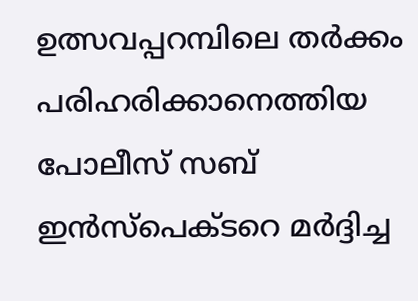ഉത്സവപ്പറമ്പിലെ തർക്കം പരിഹരിക്കാനെത്തിയ പോലീസ് സബ് ഇൻസ്പെക്ടറെ മർദ്ദിച്ച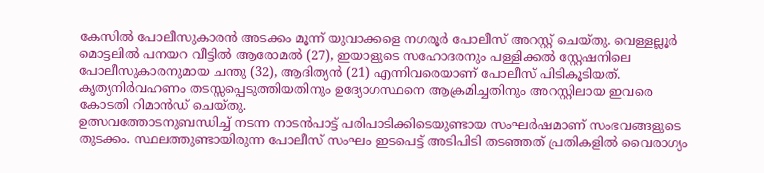കേസിൽ പോലീസുകാരൻ അടക്കം മൂന്ന് യുവാക്കളെ നഗരൂർ പോലീസ് അറസ്റ്റ് ചെയ്തു. വെള്ളല്ലൂർ മൊട്ടലിൽ പനയറ വീട്ടിൽ ആരോമൽ (27), ഇയാളുടെ സഹോദരനും പള്ളിക്കൽ സ്റ്റേഷനിലെ പോലീസുകാരനുമായ ചന്തു (32), ആദിത്യൻ (21) എന്നിവരെയാണ് പോലീസ് പിടികൂടിയത്. കൃത്യനിർവഹണം തടസ്സപ്പെടുത്തിയതിനും ഉദ്യോഗസ്ഥനെ ആക്രമിച്ചതിനും അറസ്റ്റിലായ ഇവരെ കോടതി റിമാൻഡ് ചെയ്തു.
ഉത്സവത്തോടനുബന്ധിച്ച് നടന്ന നാടൻപാട്ട് പരിപാടിക്കിടെയുണ്ടായ സംഘർഷമാണ് സംഭവങ്ങളുടെ തുടക്കം. സ്ഥലത്തുണ്ടായിരുന്ന പോലീസ് സംഘം ഇടപെട്ട് അടിപിടി തടഞ്ഞത് പ്രതികളിൽ വൈരാഗ്യം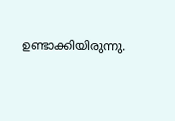ഉണ്ടാക്കിയിരുന്നു.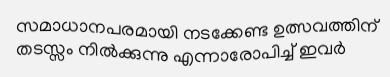സമാധാനപരമായി നടക്കേണ്ട ഉത്സവത്തിന് തടസ്സം നിൽക്കുന്നു എന്നാരോപിച്ച് ഇവർ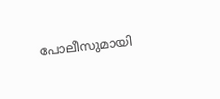പോലീസുമായി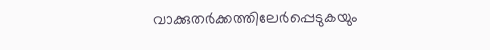വാക്കുതർക്കത്തിലേർപ്പെടുകയും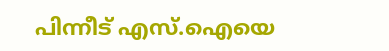പിന്നീട് എസ്.ഐയെ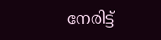നേരിട്ട്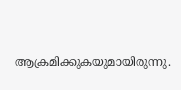ആക്രമിക്കുകയുമായിരുന്നു.